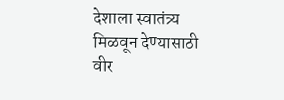देशाला स्वातंत्र्य मिळवून देण्यासाठी वीर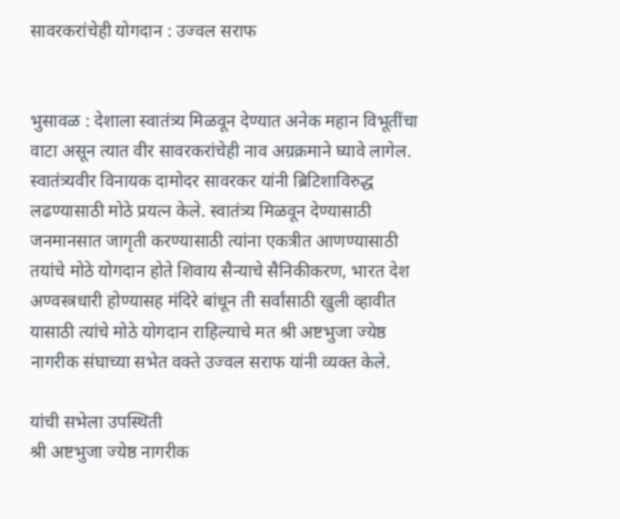सावरकरांचेही योगदान : उज्वल सराफ


भुसावळ : देशाला स्वातंत्र्य मिळवून देण्यात अनेक महान विभूतींचा वाटा असून त्यात वीर सावरकरांचेही नाव अग्रक्रमाने घ्यावे लागेल. स्वातंत्र्यवीर विनायक दामोदर सावरकर यांनी ब्रिटिशाविरुद्ध लढण्यासाठी मोठे प्रयत्न केले. स्वातंत्र्य मिळवून देण्यासाठी जनमानसात जागृती करण्यासाठी त्यांना एकत्रीत आणण्यासाठी तयांचे मोठे योगदान होते शिवाय सैन्याचे सैनिकीकरण, भारत देश अण्वस्त्रधारी होण्यासह मंदिरे बांधून ती सर्वांसाठी खुली व्हावीत यासाठी त्यांचे मोठे योगदान राहिल्याचे मत श्री अष्टभुजा ज्येष्ठ नागरीक संघाच्या सभेत वक्ते उज्वल सराफ यांनी व्यक्त केले.

यांची सभेला उपस्थिती
श्री अष्टभुजा ज्येष्ठ नागरीक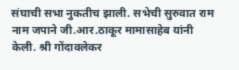संघाची सभा नुकतीच झाली. सभेची सुरुवात राम नाम जपाने जी.आर.ठाकूर मामासाहेब यांनी केली. श्री गोंदावलेकर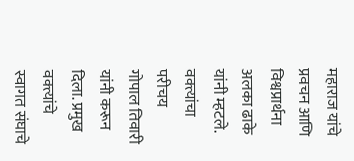महाराज यांचे प्रवचन आणि विश्वप्रार्थना अलका ढाके यांनी म्हटले. वक्त्यांचा परीचय गोपाल तिवारी यांनी करून दिला. प्रमुख वक्त्यांचे स्वागत संघाचे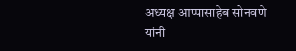अध्यक्ष आप्पासाहेब सोनवणे यांनी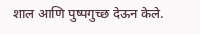शाल आणि पुष्पगुच्छ देऊन केले.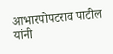आभारपोपटराव पाटील यांनी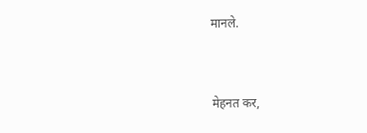मानले.


मेहनत कर,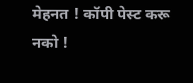मेहनत ! कॉपी पेस्ट करू नको !